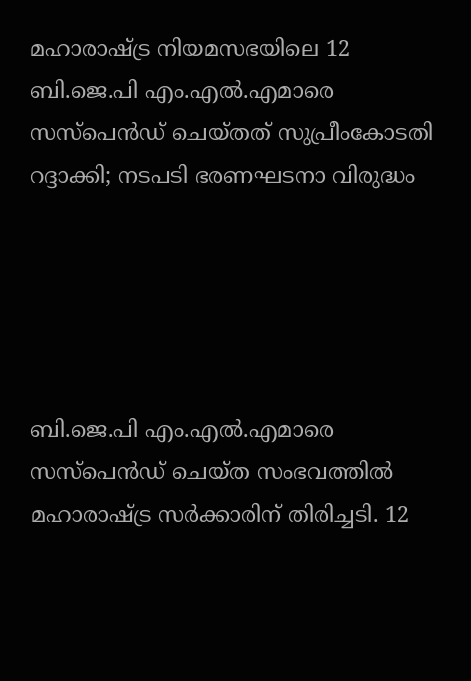മഹാരാഷ്ട്ര നിയമസഭയിലെ 12 ബി.ജെ.പി എം.എല്‍.എമാരെ സസ്‌പെന്‍ഡ് ചെയ്തത് സുപ്രീംകോടതി റദ്ദാക്കി; നടപടി ഭരണഘടനാ വിരുദ്ധം





ബി.ജെ.പി എം.എല്‍.എമാരെ സസ്‌പെന്‍ഡ് ചെയ്ത സംഭവത്തില്‍ മഹാരാഷ്ട്ര സര്‍ക്കാരിന് തിരിച്ചടി. 12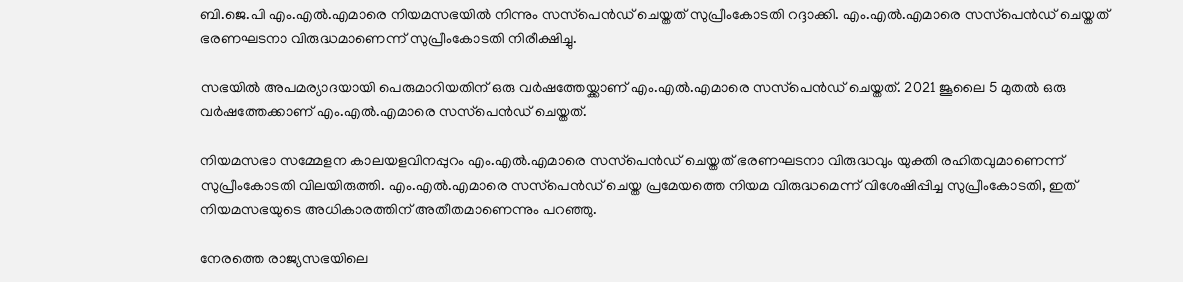ബി.ജെ.പി എം.എല്‍.എമാരെ നിയമസഭയില്‍ നിന്നും സസ്‌പെന്‍ഡ് ചെയ്തത് സുപ്രീംകോടതി റദ്ദാക്കി. എം.എല്‍.എമാരെ സസ്‌പെന്‍ഡ് ചെയ്തത് ഭരണഘടനാ വിരുദ്ധമാണെന്ന് സുപ്രീംകോടതി നിരീക്ഷിച്ചു.

സഭയില്‍ അപമര്യാദയായി പെരുമാറിയതിന് ഒരു വര്‍ഷത്തേയ്ക്കാണ് എം.എല്‍.എമാരെ സസ്‌പെന്‍ഡ് ചെയ്തത്. 2021 ജൂലൈ 5 മുതല്‍ ഒരു വര്‍ഷത്തേക്കാണ് എം.എല്‍.എമാരെ സസ്‌പെന്‍ഡ് ചെയ്തത്.

നിയമസഭാ സമ്മേളന കാലയളവിനപ്പുറം എം.എല്‍.എമാരെ സസ്‌പെന്‍ഡ് ചെയ്തത് ഭരണഘടനാ വിരുദ്ധവും യുക്തി രഹിതവുമാണെന്ന് സുപ്രീംകോടതി വിലയിരുത്തി. എം.എല്‍.എമാരെ സസ്‌പെന്‍ഡ് ചെയ്ത പ്രമേയത്തെ നിയമ വിരുദ്ധമെന്ന് വിശേഷിപ്പിച്ച സുപ്രീംകോടതി, ഇത് നിയമസഭയുടെ അധികാരത്തിന് അതീതമാണെന്നും പറഞ്ഞു.

നേരത്തെ രാജ്യസഭയിലെ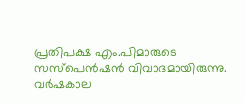പ്രതിപക്ഷ എം.പിമാരുടെ സസ്‌പെന്‍ഷന്‍ വിവാദമായിരുന്നു. വര്‍ഷകാല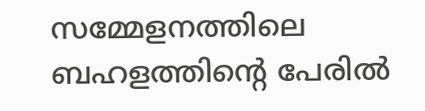സമ്മേളനത്തിലെ ബഹളത്തിന്റെ പേരില്‍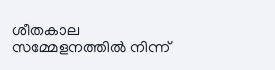ശീതകാല സമ്മേളനത്തില്‍ നിന്ന്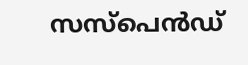സസ്‌പെന്‍ഡ്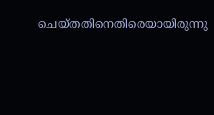ചെയ്തതിനെതിരെയായിരുന്നു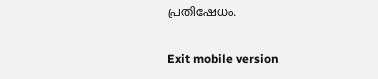പ്രതിഷേധം.

Exit mobile version